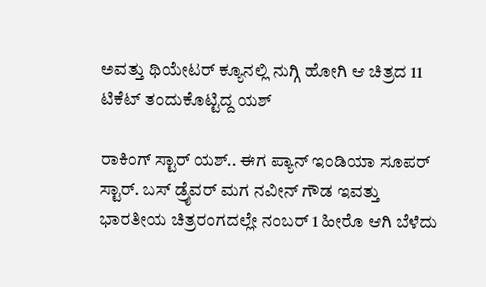ಅವತ್ತು ಥಿಯೇಟರ್‌ ಕ್ಯೂನಲ್ಲಿ ನುಗ್ಗಿ ಹೋಗಿ ಆ ಚಿತ್ರದ 11 ಟಿಕೆಟ್ ತಂದುಕೊಟ್ಟಿದ್ದ ಯಶ್

ರಾಕಿಂಗ್ ಸ್ಟಾರ್ ಯಶ್.. ಈಗ ಪ್ಯಾನ್ ಇಂಡಿಯಾ ಸೂಪರ್ ಸ್ಟಾರ್. ಬಸ್ ಡ್ರೈವರ್ ಮಗ ನವೀನ್ ಗೌಡ ಇವತ್ತು ಭಾರತೀಯ ಚಿತ್ರರಂಗದಲ್ಲೇ ನಂಬರ್ 1 ಹೀರೊ ಆಗಿ ಬೆಳೆದು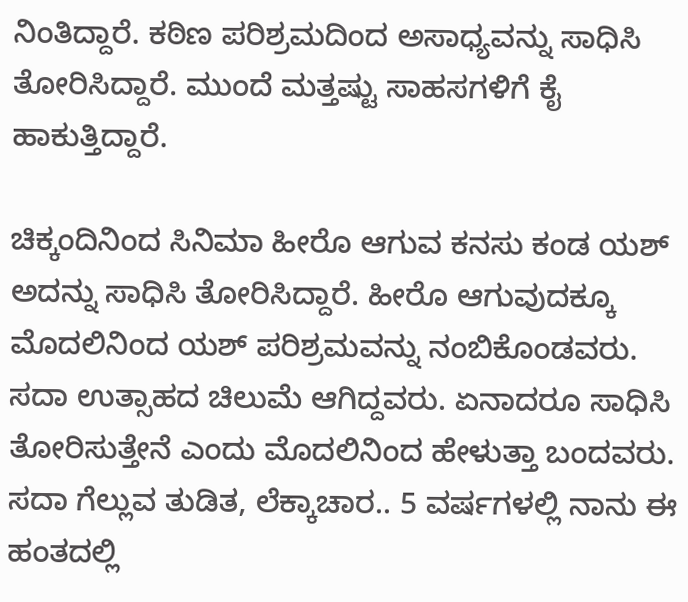ನಿಂತಿದ್ದಾರೆ. ಕಠಿಣ ಪರಿಶ್ರಮದಿಂದ ಅಸಾಧ್ಯವನ್ನು ಸಾಧಿಸಿ ತೋರಿಸಿದ್ದಾರೆ. ಮುಂದೆ ಮತ್ತಷ್ಟು ಸಾಹಸಗಳಿಗೆ ಕೈ ಹಾಕುತ್ತಿದ್ದಾರೆ.

ಚಿಕ್ಕಂದಿನಿಂದ ಸಿನಿಮಾ ಹೀರೊ ಆಗುವ ಕನಸು ಕಂಡ ಯಶ್ ಅದನ್ನು ಸಾಧಿಸಿ ತೋರಿಸಿದ್ದಾರೆ. ಹೀರೊ ಆಗುವುದಕ್ಕೂ ಮೊದಲಿನಿಂದ ಯಶ್ ಪರಿಶ್ರಮವನ್ನು ನಂಬಿಕೊಂಡವರು. ಸದಾ ಉತ್ಸಾಹದ ಚಿಲುಮೆ ಆಗಿದ್ದವರು. ಏನಾದರೂ ಸಾಧಿಸಿ ತೋರಿಸುತ್ತೇನೆ ಎಂದು ಮೊದಲಿನಿಂದ ಹೇಳುತ್ತಾ ಬಂದವರು. ಸದಾ ಗೆಲ್ಲುವ ತುಡಿತ, ಲೆಕ್ಕಾಚಾರ.. 5 ವರ್ಷಗಳಲ್ಲಿ ನಾನು ಈ ಹಂತದಲ್ಲಿ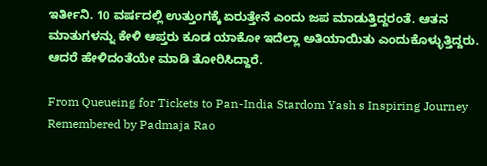ಇರ್ತೀನಿ. 10 ವರ್ಷದಲ್ಲಿ ಉತ್ತುಂಗಕ್ಕೆ ಏರುತ್ತೇನೆ ಎಂದು ಜಪ ಮಾಡುತ್ತಿದ್ದರಂತೆ. ಆತನ ಮಾತುಗಳನ್ನು ಕೇಳಿ ಆಪ್ತರು ಕೂಡ ಯಾಕೋ ಇದೆಲ್ಲಾ ಅತಿಯಾಯಿತು ಎಂದುಕೊಳ್ಳುತ್ತಿದ್ದರು. ಆದರೆ ಹೇಳಿದಂತೆಯೇ ಮಾಡಿ ತೋರಿಸಿದ್ದಾರೆ.

From Queueing for Tickets to Pan-India Stardom Yash s Inspiring Journey Remembered by Padmaja Rao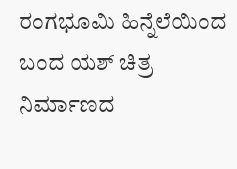ರಂಗಭೂಮಿ ಹಿನ್ನೆಲೆಯಿಂದ ಬಂದ ಯಶ್ ಚಿತ್ರ ನಿರ್ಮಾಣದ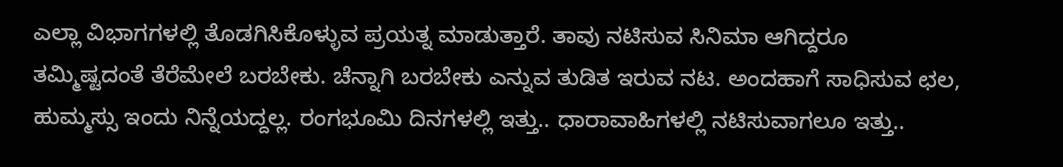ಎಲ್ಲಾ ವಿಭಾಗಗಳಲ್ಲಿ ತೊಡಗಿಸಿಕೊಳ್ಳುವ ಪ್ರಯತ್ನ ಮಾಡುತ್ತಾರೆ. ತಾವು ನಟಿಸುವ ಸಿನಿಮಾ ಆಗಿದ್ದರೂ ತಮ್ಮಿಷ್ಟದಂತೆ ತೆರೆಮೇಲೆ ಬರಬೇಕು. ಚೆನ್ನಾಗಿ ಬರಬೇಕು ಎನ್ನುವ ತುಡಿತ ಇರುವ ನಟ. ಅಂದಹಾಗೆ ಸಾಧಿಸುವ ಛಲ, ಹುಮ್ಮಸ್ಸು ಇಂದು ನಿನ್ನೆಯದ್ದಲ್ಲ. ರಂಗಭೂಮಿ ದಿನಗಳಲ್ಲಿ ಇತ್ತು.. ಧಾರಾವಾಹಿಗಳಲ್ಲಿ ನಟಿಸುವಾಗಲೂ ಇತ್ತು..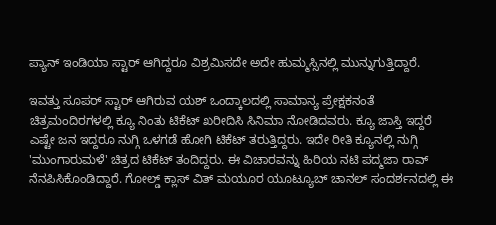ಪ್ಯಾನ್ ಇಂಡಿಯಾ ಸ್ಟಾರ್ ಆಗಿದ್ದರೂ ವಿಶ್ರಮಿಸದೇ ಅದೇ ಹುಮ್ಮಸ್ಸಿನಲ್ಲಿ ಮುನ್ನುಗುತ್ತಿದ್ದಾರೆ.

ಇವತ್ತು ಸೂಪರ್ ಸ್ಟಾರ್ ಆಗಿರುವ ಯಶ್ ಒಂದ್ಕಾಲದಲ್ಲಿ ಸಾಮಾನ್ಯ ಪ್ರೇಕ್ಷಕನಂತೆ ಚಿತ್ರಮಂದಿರಗಳಲ್ಲಿ ಕ್ಯೂ ನಿಂತು ಟಿಕೆಟ್ ಖರೀದಿಸಿ ಸಿನಿಮಾ ನೋಡಿದವರು. ಕ್ಯೂ ಜಾಸ್ತಿ ಇದ್ದರೆ ಎಷ್ಟೇ ಜನ ಇದ್ದರೂ ನುಗ್ಗಿ ಒಳಗಡೆ ಹೋಗಿ ಟಿಕೆಟ್ ತರುತ್ತಿದ್ದರು. ಇದೇ ರೀತಿ ಕ್ಯೂನಲ್ಲಿ ನುಗ್ಗಿ 'ಮುಂಗಾರುಮಳೆ' ಚಿತ್ರದ ಟಿಕೆಟ್ ತಂದಿದ್ದರು. ಈ ವಿಚಾರವನ್ನು ಹಿರಿಯ ನಟಿ ಪದ್ಮಜಾ ರಾವ್ ನೆನಪಿಸಿಕೊಂಡಿದ್ದಾರೆ. ಗೋಲ್ಡ್ ಕ್ಲಾಸ್ ವಿತ್ ಮಯೂರ ಯೂಟ್ಯೂಬ್ ಚಾನಲ್ ಸಂದರ್ಶನದಲ್ಲಿ ಈ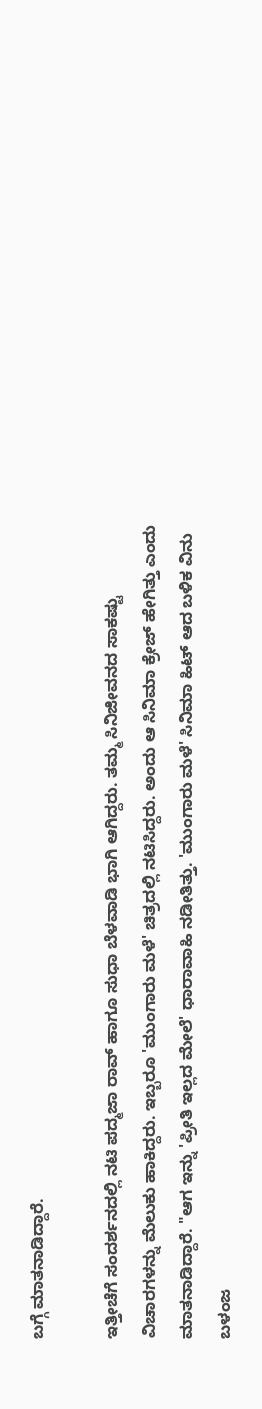ಬಗ್ಗೆ ಮಾತನಾಡಿದ್ದಾರೆ.

ಇತ್ತೀಚೆಗೆ ಸಂದರ್ಶನದಲ್ಲಿ ನಟಿ ಪದ್ಮಜಾ ರಾವ್ ಹಾಗೂ ಸುಧಾ ಬೆಳವಾಡಿ ಭಾಗಿ ಆಗಿದ್ದರು. ತಮ್ಮ ಸಿನಿಜೀವನದ ಸಾಕಷ್ಟು ವಿಚಾರಗಳನ್ನು ಮೆಲುಕು ಹಾಕಿದ್ದರು. ಇಬ್ಬರೂ 'ಮುಂಗಾರು ಮಳೆ' ಚಿತ್ರದಲ್ಲಿ ನಟಿಸಿದ್ದರು. ಅಂದು ಆ ಸಿನಿಮಾ ಕ್ರೇಜ್ ಹೇಗಿತ್ತು ಎಂದು ಮಾತನಾಡಿದ್ದಾರೆ. "ಆಗ ಇನ್ನು 'ಪ್ರೀತಿ ಇಲ್ಲದ ಮೇಲೆ' ಧಾರಾವಾಹಿ ನಡೀತಿತ್ತು. 'ಮುಂಗಾರು ಮಳೆ' ಸಿನಿಮಾ ಹಿಟ್ ಆದ ಬಳಿಕ ವಿನು ಬಳಂಜ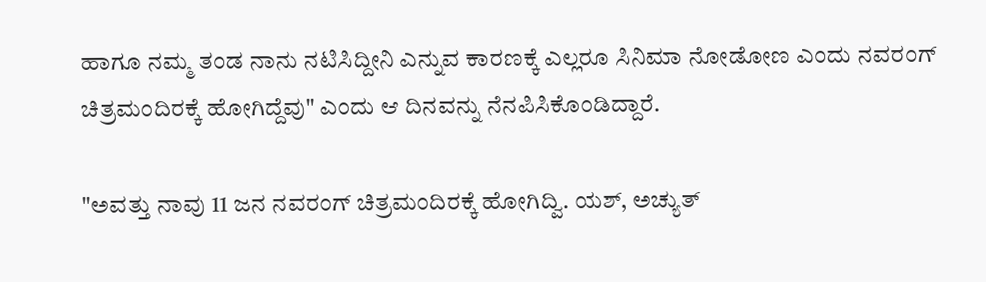ಹಾಗೂ ನಮ್ಮ ತಂಡ ನಾನು ನಟಿಸಿದ್ದೀನಿ ಎನ್ನುವ ಕಾರಣಕ್ಕೆ ಎಲ್ಲರೂ ಸಿನಿಮಾ ನೋಡೋಣ ಎಂದು ನವರಂಗ್ ಚಿತ್ರಮಂದಿರಕ್ಕೆ ಹೋಗಿದ್ದೆವು" ಎಂದು ಆ ದಿನವನ್ನು ನೆನಪಿಸಿಕೊಂಡಿದ್ದಾರೆ.

"ಅವತ್ತು ನಾವು 11 ಜನ ನವರಂಗ್ ಚಿತ್ರಮಂದಿರಕ್ಕೆ ಹೋಗಿದ್ವಿ. ಯಶ್, ಅಚ್ಯುತ್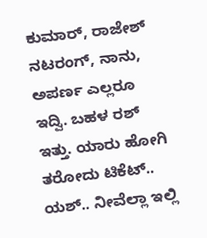ಕುಮಾರ್, ರಾಜೇಶ್ ನಟರಂಗ್, ನಾನು, ಅಪರ್ಣ ಎಲ್ಲರೂ ಇದ್ವಿ. ಬಹಳ ರಶ್ ಇತ್ತು. ಯಾರು ಹೋಗಿ ತರೋದು ಟಿಕೆಟ್.. ಯಶ್‌.. ನೀವೆಲ್ಲಾ ಇಲ್ಲಿ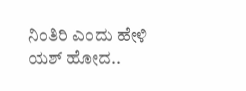ನಿಂತಿರಿ ಎಂದು ಹೇಳಿ ಯಶ್ ಹೋದ..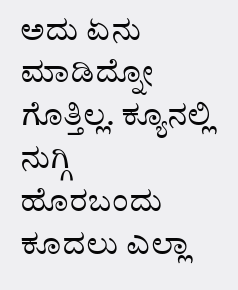ಅದು ಏನು ಮಾಡಿದ್ನೋ ಗೊತ್ತಿಲ್ಲ. ಕ್ಯೂನಲ್ಲಿ ನುಗ್ಗಿ ಹೊರಬಂದು ಕೂದಲು ಎಲ್ಲಾ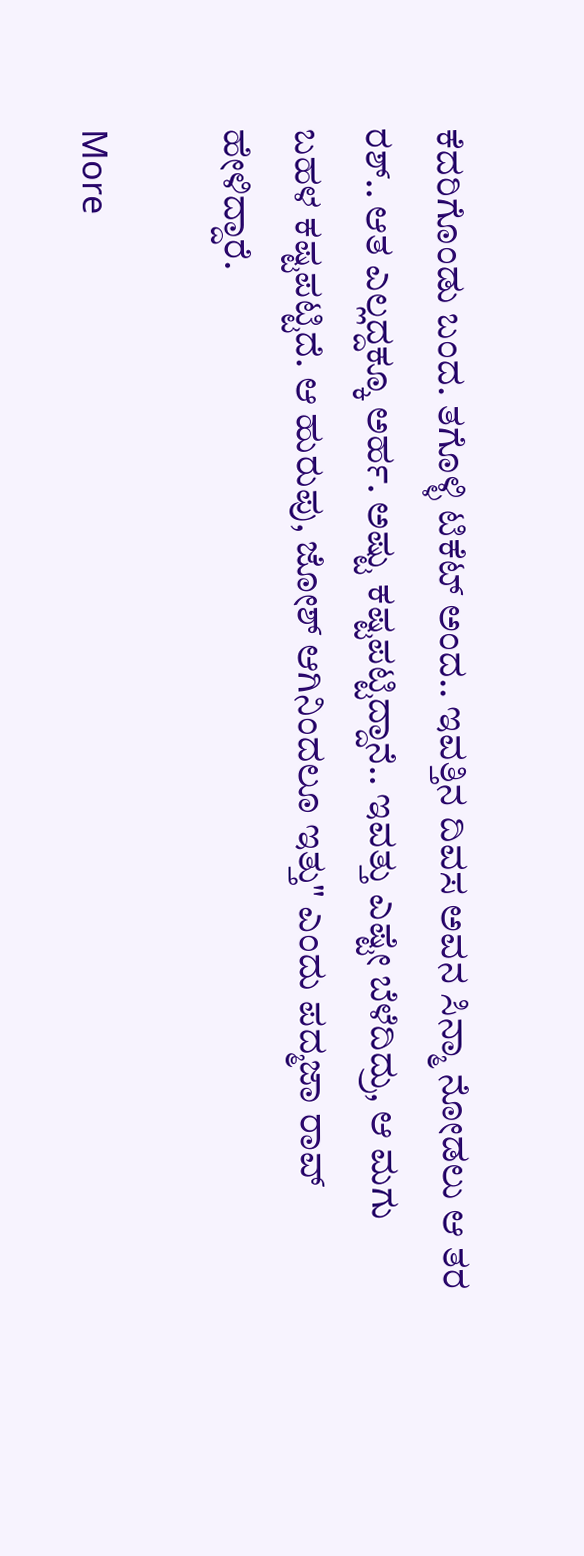ಕೆದರಿಗೊಂಡು ಬಂದ. ತಗೊಳ್ಳಿ ಟಿಕೆಟ್ ಅಂದ.. ಇವತ್ತಿನ ದಿವಸ ಅವನ ಸಿನ್ಮಾ ನೋಡಲು ಆ ತರ ರಶ್.. ಆತ ಎಲ್ಲದ್ದಕ್ಕೂ ಅರ್ಹ. ಅಷ್ಟು ಕಷ್ಟಪಟ್ಟಿದ್ದಾನೆ.. ಇವತ್ತು ಎಷ್ಟೇ ಬೆಳೆದಿದ್ರು, ಆ ಮಗು ಬಹಳ ಕಷ್ಟಪಟ್ಟಿದೆ. ಆ ಹುರುಪು, ಜೋಶ್ ಆಗಿನಿಂದಲೂ ಇತ್ತು" ಎಂದು ಪದ್ಮಜಾ ರಾವ್ ಹೇಳಿದ್ದಾರೆ.

More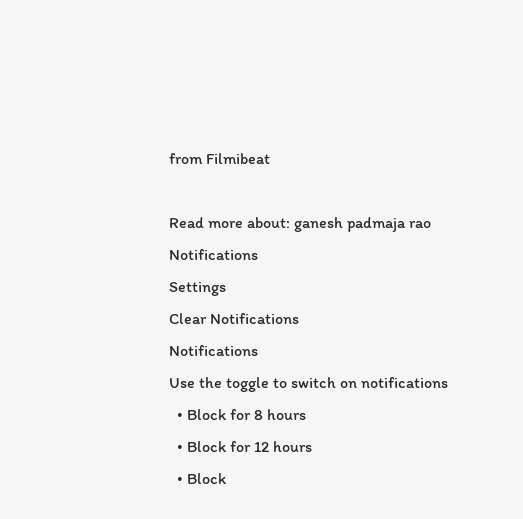from Filmibeat

Read more about: ganesh padmaja rao
Notifications
Settings
Clear Notifications
Notifications
Use the toggle to switch on notifications
  • Block for 8 hours
  • Block for 12 hours
  • Block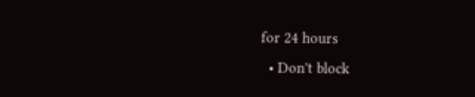for 24 hours
  • Don't block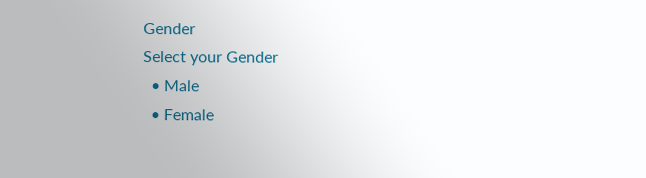Gender
Select your Gender
  • Male
  • Female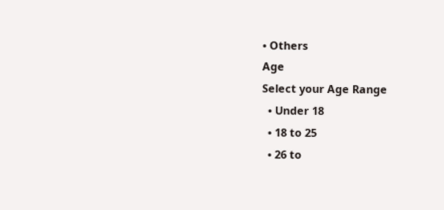• Others
Age
Select your Age Range
  • Under 18
  • 18 to 25
  • 26 to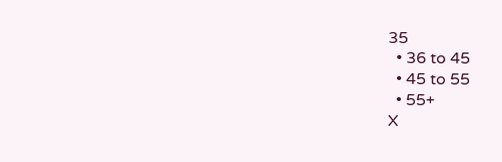35
  • 36 to 45
  • 45 to 55
  • 55+
X